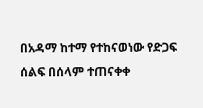በአዳማ ከተማ የተከናወነው የድጋፍ ሰልፍ በሰላም ተጠናቀቀ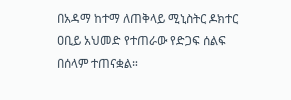በአዳማ ከተማ ለጠቅላይ ሚኒስትር ዶክተር ዐቢይ አህመድ የተጠራው የድጋፍ ሰልፍ በሰላም ተጠናቋል።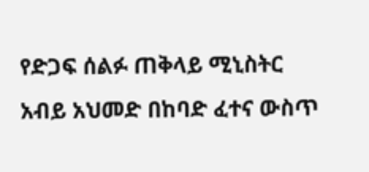የድጋፍ ሰልፉ ጠቅላይ ሚኒስትር አብይ አህመድ በከባድ ፈተና ውስጥ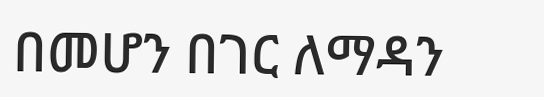በመሆን በገር ለማዳን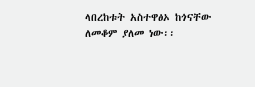ላበረከቱት አስተዋፅኦ ከጎናቸው ለመቆም ያለመ ነው፡፡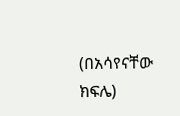(በአሳየናቸው ክፍሌ)